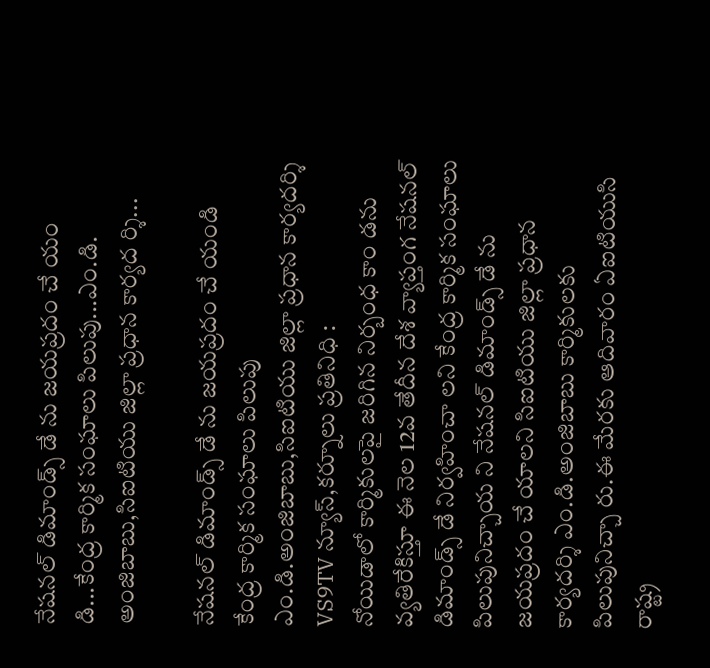నేషనల్ డిమాండ్స్ డే ను జయప్రదం చే యం డి...కేంద్ర కార్మిక సంఘాలు పిలుపు...ఎం.డి. అంజిబాబు,సిఐటియు జిల్లా ప్రధాన కార్యద ర్శి...

నేషనల్ డిమాండ్స్ డే ను జయప్రదం చే యండి
కేంద్ర కార్మిక సంఘాలు పిలుపు
ఎం.డి.అంజిబాబు,సిఐటియు జిల్లా ప్రధాన కార్యదర్శి
VS9TV న్యూస్,కర్నూలు ప్రతినిధి :
నోయిడాలో కార్మికులపై జరిగిన నిర్బంధ కాం డను వ్యతిరేకిస్తూ ఈ నెల 12వ తేదీన దేశ వ్యాప్తంగ నేషనల్ డిమాండ్స్ డే నిర్వహించా లని కేంద్ర కార్మిక సంఘాలు పిలుపునిచ్చాయ ని నేషనల్ డిమాండ్స్ డే ను జయప్రదం చే యాలని సిఐటియు జిల్లా ప్రధాన కార్యదర్శి ఎం.డి.అంజిబాబు కార్మికులకు పిలుపునిచ్చా రు.ఈ మేరకు ఆదివారం ఏఐటియుసి రాష్ట్ర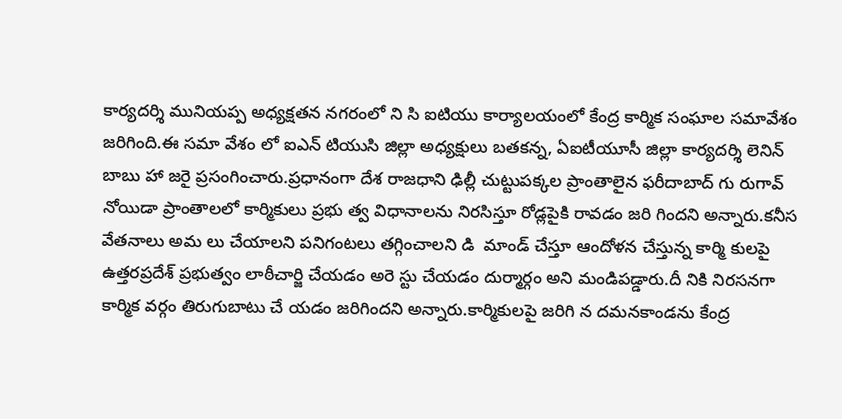కార్యదర్శి మునియప్ప అధ్యక్షతన నగరంలో ని సి ఐటియు కార్యాలయంలో కేంద్ర కార్మిక సంఘాల సమావేశం జరిగింది.ఈ సమా వేశం లో ఐఎన్ టియుసి జిల్లా అధ్యక్షులు బతకన్న, ఏఐటీయూసీ జిల్లా కార్యదర్శి లెనిన్ బాబు హా జరై ప్రసంగించారు.ప్రధానంగా దేశ రాజధాని ఢిల్లీ చుట్టుపక్కల ప్రాంతాలైన ఫరీదాబాద్ గు రుగావ్ నోయిడా ప్రాంతాలలో కార్మికులు ప్రభు త్వ విధానాలను నిరసిస్తూ రోడ్లపైకి రావడం జరి గిందని అన్నారు.కనీస వేతనాలు అమ లు చేయాలని పనిగంటలు తగ్గించాలని డి  మాండ్ చేస్తూ ఆందోళన చేస్తున్న కార్మి కులపై ఉత్తరప్రదేశ్ ప్రభుత్వం లాఠీచార్జి చేయడం అరె స్టు చేయడం దుర్మార్గం అని మండిపడ్డారు.దీ నికి నిరసనగా కార్మిక వర్గం తిరుగుబాటు చే యడం జరిగిందని అన్నారు.కార్మికులపై జరిగి న దమనకాండను కేంద్ర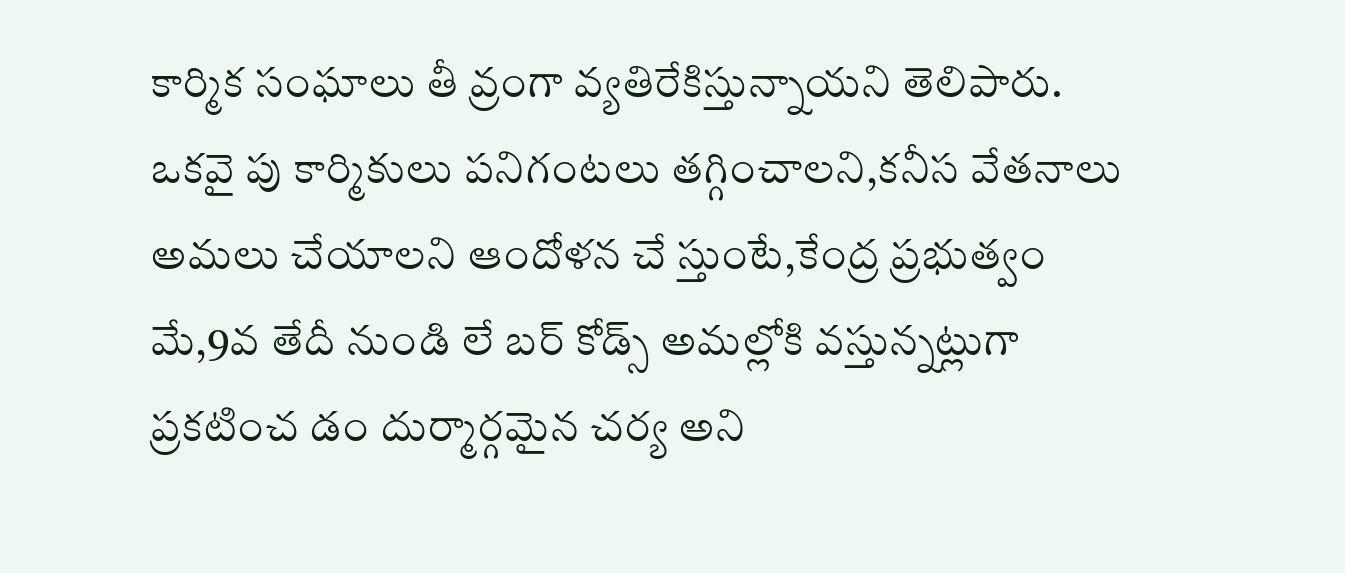కార్మిక సంఘాలు తీ వ్రంగా వ్యతిరేకిస్తున్నాయని తెలిపారు. ఒకవై పు కార్మికులు పనిగంటలు తగ్గించాలని,కనీస వేతనాలు అమలు చేయాలని ఆందోళన చే స్తుంటే,కేంద్ర ప్రభుత్వం మే,9వ తేదీ నుండి లే బర్ కోడ్స్ అమల్లోకి వస్తున్నట్లుగా ప్రకటించ డం దుర్మార్గమైన చర్య అని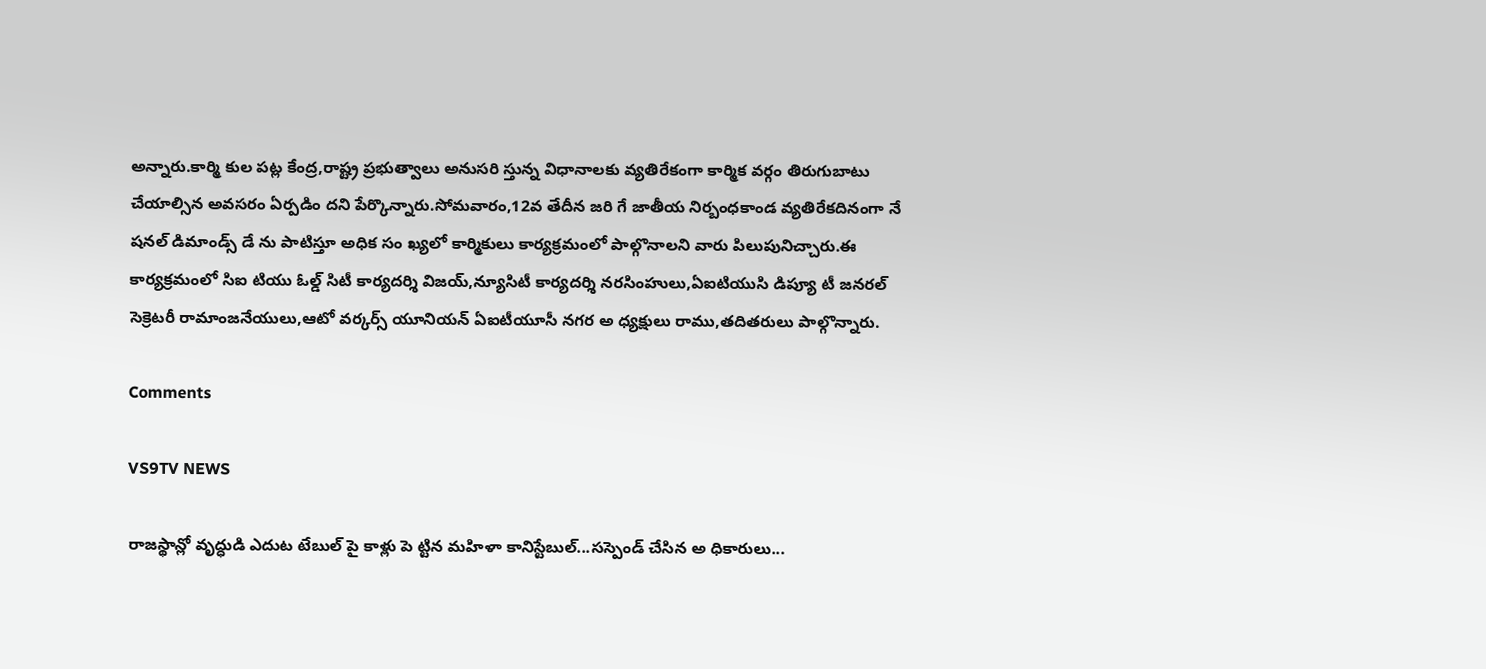అన్నారు.కార్మి కుల పట్ల కేంద్ర,రాష్ట్ర ప్రభుత్వాలు అనుసరి స్తున్న విధానాలకు వ్యతిరేకంగా కార్మిక వర్గం తిరుగుబాటు చేయాల్సిన అవసరం ఏర్పడిం దని పేర్కొన్నారు.సోమవారం,12వ తేదీన జరి గే జాతీయ నిర్బంధకాండ వ్యతిరేకదినంగా నే షనల్ డిమాండ్స్ డే ను పాటిస్తూ అధిక సం ఖ్యలో కార్మికులు కార్యక్రమంలో పాల్గొనాలని వారు పిలుపునిచ్చారు.ఈ కార్యక్రమంలో సిఐ టియు ఓల్డ్ సిటీ కార్యదర్శి విజయ్,న్యూసిటీ కార్యదర్శి నరసింహులు,ఏఐటియుసి డిప్యూ టీ జనరల్ సెక్రెటరీ రామాంజనేయులు,ఆటో వర్కర్స్ యూనియన్ ఏఐటీయూసీ నగర అ ధ్యక్షులు రాము,తదితరులు పాల్గొన్నారు.

Comments

VS9TV NEWS

రాజస్థాన్లో వృద్ధుడి ఎదుట టేబుల్ పై కాళ్లు పె ట్టిన మహిళా కానిస్టేబుల్...సస్పెండ్ చేసిన అ ధికారులు...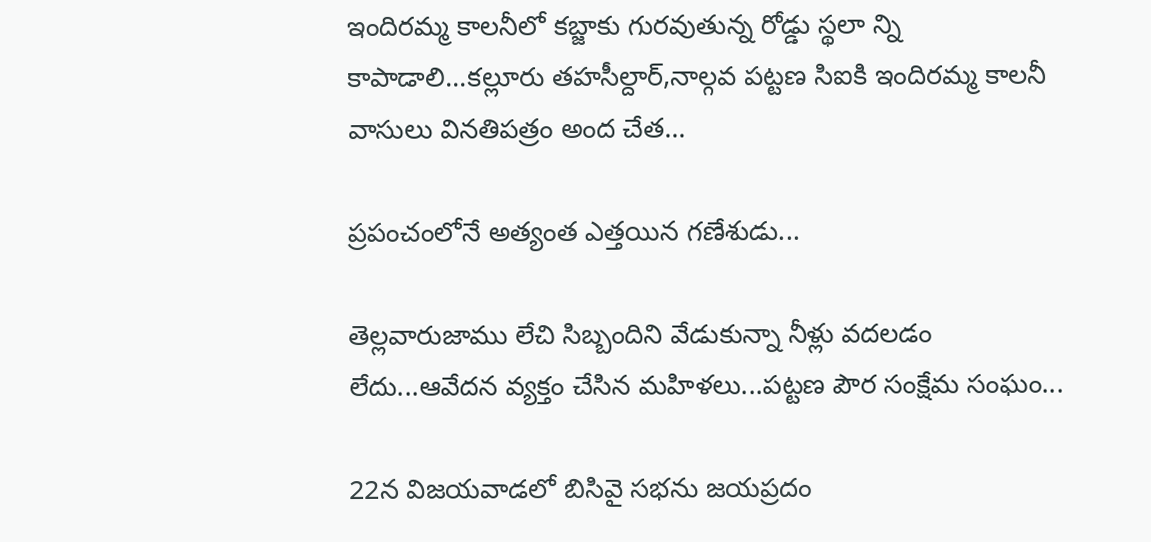ఇందిరమ్మ కాలనీలో కబ్జాకు గురవుతున్న రోడ్డు స్థలా న్ని కాపాడాలి...కల్లూరు తహసీల్దార్,నాల్గవ పట్టణ సిఐకి ఇందిరమ్మ కాలనీ వాసులు వినతిపత్రం అంద చేత...

ప్రపంచంలోనే అత్యంత ఎత్తయిన గణేశుడు...

తెల్లవారుజాము లేచి సిబ్బందిని వేడుకున్నా నీళ్లు వదలడం లేదు...ఆవేదన వ్యక్తం చేసిన మహిళలు...పట్టణ పౌర సంక్షేమ సంఘం...

22న విజయవాడలో బిసివై సభను జయప్రదం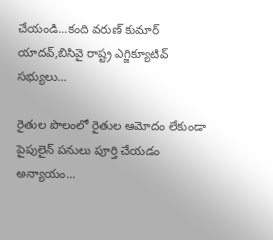చేయండి...కంది వరుణ్ కుమార్ యాదవ్,బిసివై రాష్ట్ర ఎగ్జిక్యూటివ్ సభ్యులు...

రైతుల పొలంలో రైతుల ఆమోదం లేకుండా పైపులైన్ పనులు పూర్తి చేయడం అన్యాయం...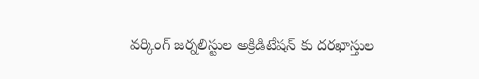వర్కింగ్ జర్నలిస్టుల అక్రిడిటేషన్ కు దరఖాస్తుల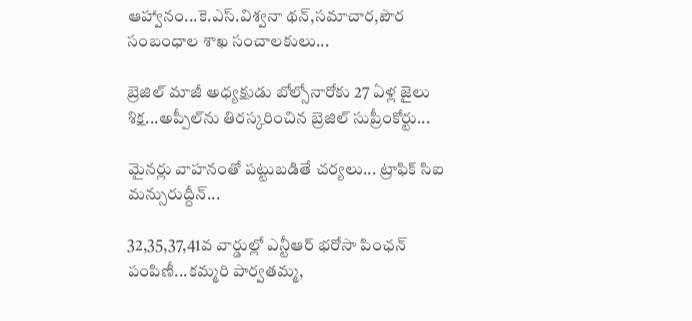ఆహ్వానం...కె.ఎస్.విశ్వనా థన్,సమాచార,పౌర సంబంధాల శాఖ సంచాలకులు...

బ్రెజిల్ మాజీ అధ్యక్షుడు బోల్సోనారోకు 27 ఏళ్ల జైలు శిక్ష...అప్పీల్‌ను తిరస్కరించిన బ్రెజిల్ సుప్రీంకోర్టు...

మైనర్లు వాహనంతో పట్టుబడితే చర్యలు... ట్రాఫిక్ సిఐ మన్సురుద్దీన్...

32,35,37,41వ వార్డుల్లో ఎన్టీఆర్ భరోసా పింఛన్ పంపిణీ...కమ్మరి పార్వతమ్మ,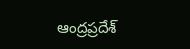ఆంద్రప్రదేశ్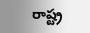రాష్ట్ర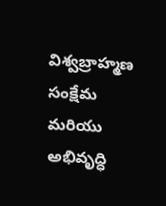విశ్వబ్రాహ్మణ సంక్షేమ మరియు అభివృద్ధి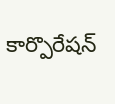కార్పొరేషన్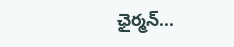ఛైర్మన్...